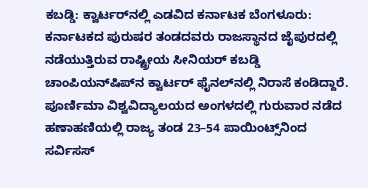ಕಬಡ್ಡಿ: ಕ್ವಾರ್ಟರ್‌ನಲ್ಲಿ ಎಡವಿದ ಕರ್ನಾಟಕ ಬೆಂಗಳೂರು: ಕರ್ನಾಟಕದ ಪುರುಷರ ತಂಡದವರು ರಾಜಸ್ಥಾನದ ಜೈಪುರದಲ್ಲಿ ನಡೆಯುತ್ತಿರುವ ರಾಷ್ಟ್ರೀಯ ಸೀನಿಯರ್‌ ಕಬಡ್ಡಿ ಚಾಂಪಿಯನ್‌ಷಿಪ್‌ನ ಕ್ವಾರ್ಟರ್‌ ಫೈನಲ್‌ನಲ್ಲಿ ನಿರಾಸೆ ಕಂಡಿದ್ದಾರೆ. ಪೂರ್ಣಿಮಾ ವಿಶ್ವವಿದ್ಯಾಲಯದ ಅಂಗಳದಲ್ಲಿ ಗುರುವಾರ ನಡೆದ ಹಣಾಹಣಿಯಲ್ಲಿ ರಾಜ್ಯ ತಂಡ 23–54 ಪಾಯಿಂಟ್ಸ್‌ನಿಂದ ಸರ್ವಿಸಸ್‌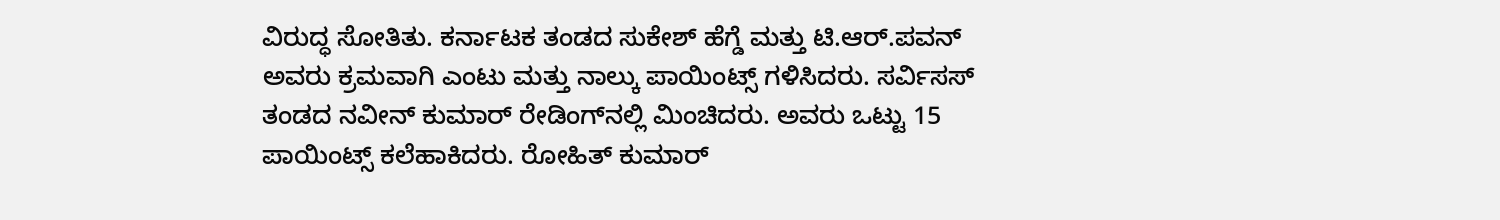ವಿರುದ್ಧ ಸೋತಿತು. ಕರ್ನಾಟಕ ತಂಡದ ಸುಕೇಶ್‌ ಹೆಗ್ಡೆ ಮತ್ತು ಟಿ.ಆರ್‌.ಪವನ್‌ ಅವರು ಕ್ರಮವಾಗಿ ಎಂಟು ಮತ್ತು ನಾಲ್ಕು ಪಾಯಿಂಟ್ಸ್‌ ಗಳಿಸಿದರು. ಸರ್ವಿಸಸ್‌ ತಂಡದ ನವೀನ್‌ ಕುಮಾರ್‌ ರೇಡಿಂಗ್‌ನಲ್ಲಿ ಮಿಂಚಿದರು. ಅವರು ಒಟ್ಟು 15 ಪಾಯಿಂಟ್ಸ್‌ ಕಲೆಹಾಕಿದರು. ರೋಹಿತ್‌ ಕುಮಾರ್‌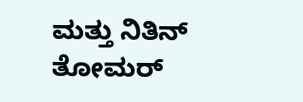ಮತ್ತು ನಿತಿನ್‌ ತೋಮರ್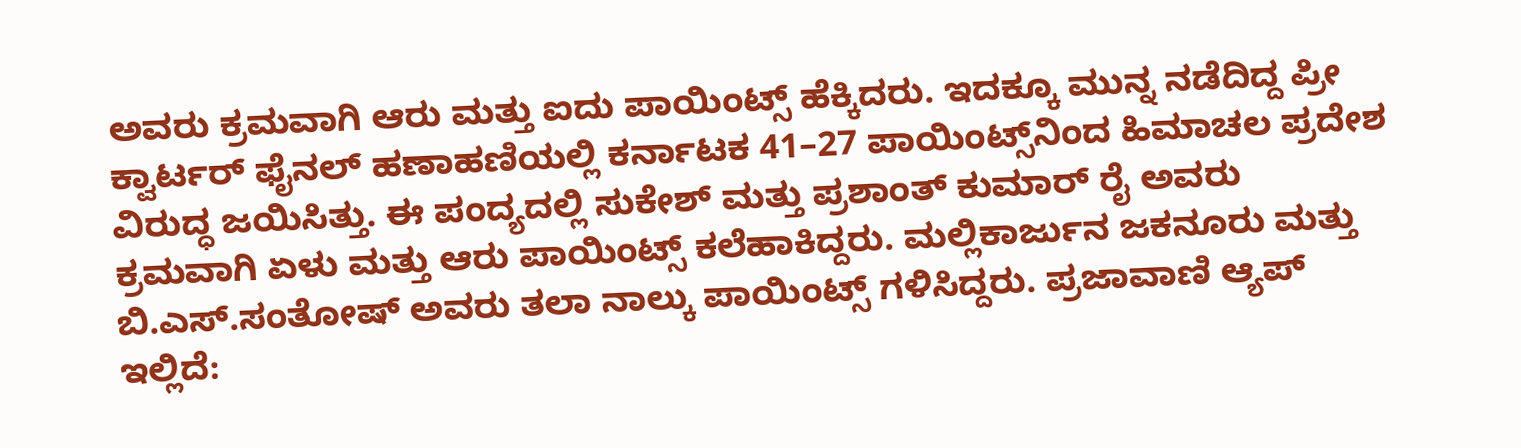ಅವರು ಕ್ರಮವಾಗಿ ಆರು ಮತ್ತು ಐದು ಪಾಯಿಂಟ್ಸ್‌ ಹೆಕ್ಕಿದರು. ಇದಕ್ಕೂ ಮುನ್ನ ನಡೆದಿದ್ದ ಪ್ರೀ ಕ್ವಾರ್ಟರ್‌ ಫೈನಲ್‌ ಹಣಾಹಣಿಯಲ್ಲಿ ಕರ್ನಾಟಕ 41–27 ಪಾಯಿಂಟ್ಸ್‌ನಿಂದ ಹಿಮಾಚಲ ಪ್ರದೇಶ ವಿರುದ್ಧ ಜಯಿಸಿತ್ತು. ಈ ಪಂದ್ಯದಲ್ಲಿ ಸುಕೇಶ್‌ ಮತ್ತು ಪ್ರಶಾಂತ್‌ ಕುಮಾರ್‌ ರೈ ಅವರು ಕ್ರಮವಾಗಿ ಏಳು ಮತ್ತು ಆರು ಪಾಯಿಂಟ್ಸ್‌ ಕಲೆಹಾಕಿದ್ದರು. ಮಲ್ಲಿಕಾರ್ಜುನ ಜಕನೂರು ಮತ್ತು ಬಿ.ಎಸ್‌.ಸಂತೋಷ್‌ ಅವರು ತಲಾ ನಾಲ್ಕು ಪಾಯಿಂಟ್ಸ್‌ ಗಳಿಸಿದ್ದರು. ಪ್ರಜಾವಾಣಿ ಆ್ಯಪ್ ಇಲ್ಲಿದೆ: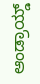ಆಂಡ್ರಾಯ್ಡ್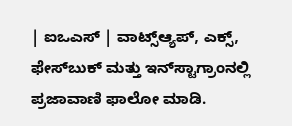| ಐಒಎಸ್ | ವಾಟ್ಸ್ಆ್ಯಪ್, ಎಕ್ಸ್, ಫೇಸ್‌ಬುಕ್ ಮತ್ತು ಇನ್‌ಸ್ಟಾಗ್ರಾಂನಲ್ಲಿ ಪ್ರಜಾವಾಣಿ ಫಾಲೋ ಮಾಡಿ.